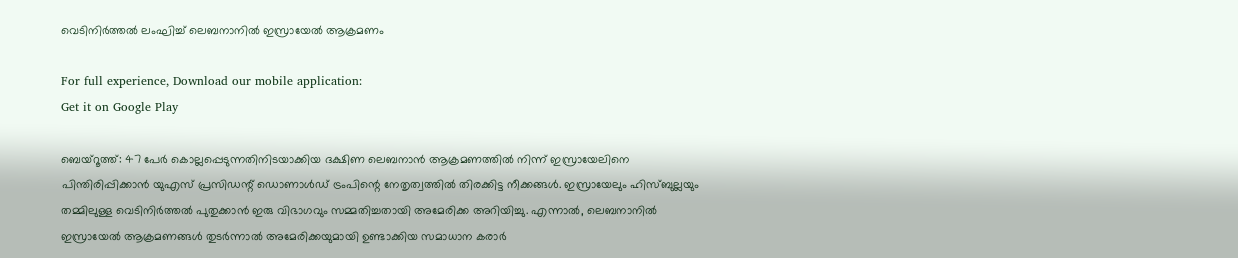വെടിനിർത്തൽ ലംഘിച്ച് ലെബനാനിൽ ഇസ്രായേൽ ആക്രമണം

For full experience, Download our mobile application:
Get it on Google Play

ബെയ്‌റൂത്ത്: 47 പേർ കൊല്ലപ്പെടുന്നതിനിടയാക്കിയ ദക്ഷിണ ലെബനാൻ ആക്രമണത്തിൽ നിന്ന് ഇസ്രായേലിനെ പിന്തിരിപ്പിക്കാൻ യുഎസ് പ്രസിഡന്റ് ഡൊണാൾഡ് ട്രംപിന്റെ നേതൃത്വത്തിൽ തിരക്കിട്ട നീക്കങ്ങൾ. ഇസ്രായേലും ഹിസ്ബുല്ലയും തമ്മിലുള്ള വെടിനിർത്തൽ പുതുക്കാൻ ഇരു വിഭാഗവും സമ്മതിച്ചതായി അമേരിക്ക അറിയിച്ചു. എന്നാൽ, ലെബനാനിൽ ഇസ്രായേൽ ആക്രമണങ്ങൾ തുടർന്നാൽ അമേരിക്കയുമായി ഉണ്ടാക്കിയ സമാധാന കരാർ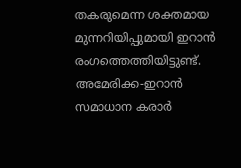തകരുമെന്ന ശക്തമായ മുന്നറിയിപ്പുമായി ഇറാൻ രംഗത്തെത്തിയിട്ടുണ്ട്. അമേരിക്ക-ഇറാൻ സമാധാന കരാർ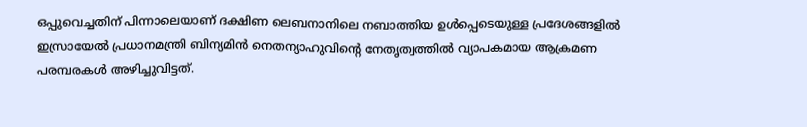ഒപ്പുവെച്ചതിന് പിന്നാലെയാണ് ദക്ഷിണ ലെബനാനിലെ നബാത്തിയ ഉൾപ്പെടെയുള്ള പ്രദേശങ്ങളിൽ ഇസ്രായേൽ പ്രധാനമന്ത്രി ബിന്യമിൻ നെതന്യാഹുവിന്റെ നേതൃത്വത്തിൽ വ്യാപകമായ ആക്രമണ പരമ്പരകൾ അഴിച്ചുവിട്ടത്.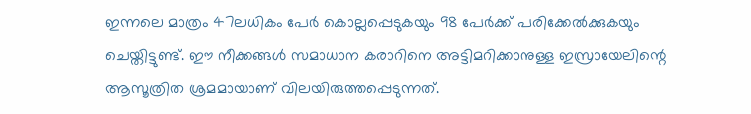ഇന്നലെ മാത്രം 47ലധികം പേർ കൊല്ലപ്പെടുകയും 98 പേർക്ക് പരിക്കേൽക്കുകയും ചെയ്തിട്ടുണ്ട്. ഈ നീക്കങ്ങൾ സമാധാന കരാറിനെ അട്ടിമറിക്കാനുള്ള ഇസ്രായേലിന്റെ ആസൂത്രിത ശ്രമമായാണ് വിലയിരുത്തപ്പെടുന്നത്.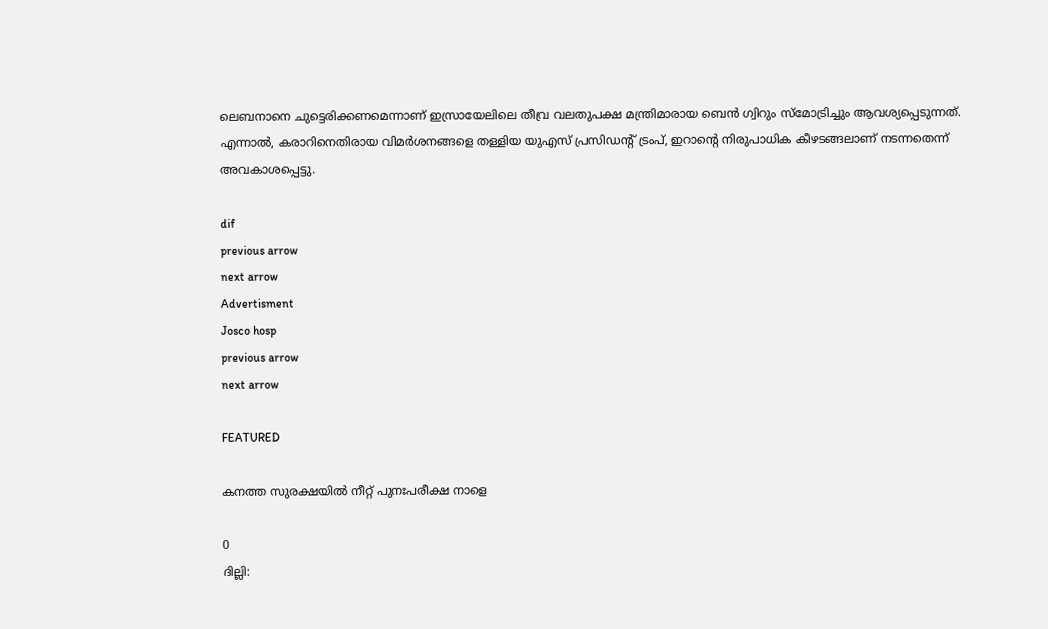ലെബനാനെ ചുട്ടെരിക്കണമെന്നാണ് ഇസ്രായേലിലെ തീവ്ര വലതുപക്ഷ മന്ത്രിമാരായ ബെൻ ഗ്വിറും സ്മോട്രിച്ചും ആവശ്യപ്പെടുന്നത്. എന്നാൽ, കരാറിനെതിരായ വിമർശനങ്ങളെ തള്ളിയ യുഎസ് പ്രസിഡന്റ് ട്രംപ്, ഇറാന്റെ നിരുപാധിക കീഴടങ്ങലാണ് നടന്നതെന്ന് അവകാശപ്പെട്ടു.

dif
previous arrow
next arrow
Advertisment
Josco hosp
previous arrow
next arrow

FEATURED

കനത്ത സുരക്ഷയിൽ നീറ്റ് പുനഃപരീക്ഷ നാളെ

0
ദില്ലി: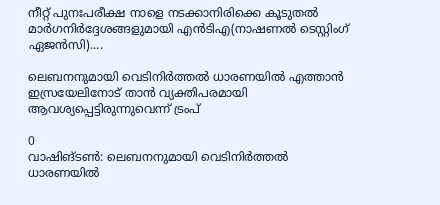നീറ്റ് പുനഃപരീക്ഷ നാളെ നടക്കാനിരിക്കെ കൂടുതൽ മാർഗനിർദ്ദേശങ്ങളുമായി എൻടിഎ(നാഷണൽ ടെസ്റ്റിംഗ് ഏജൻസി)....

ലെബനനുമായി വെടിനിർത്തൽ ധാരണയിൽ എത്താൻ ഇസ്രയേലിനോട് താൻ വ്യക്തിപരമായി ആവശ്യപ്പെട്ടിരുന്നുവെന്ന് ട്രംപ്

0
വാഷിങ്ടണ്‍: ലെബനനുമായി വെടിനിർത്തൽ ധാരണയിൽ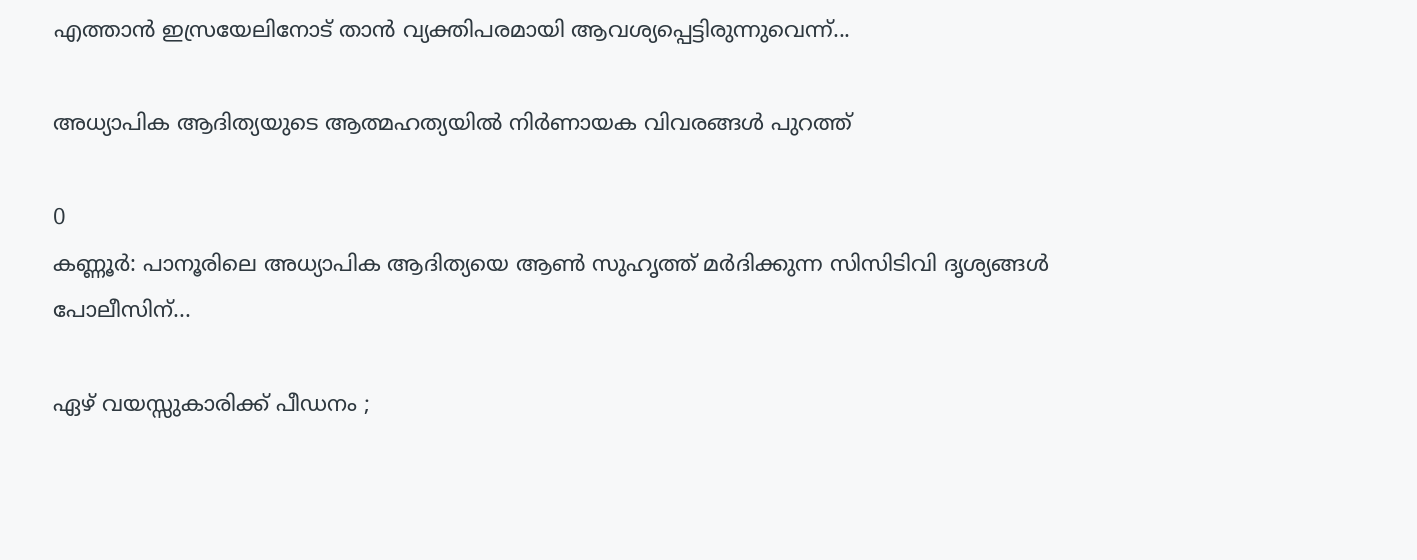എത്താൻ ഇസ്രയേലിനോട് താൻ വ്യക്തിപരമായി ആവശ്യപ്പെട്ടിരുന്നുവെന്ന്...

അധ്യാപിക ആദിത്യയുടെ ആത്മഹത്യയിൽ നിർണായക വിവരങ്ങൾ പുറത്ത്

0
കണ്ണൂർ: പാനൂരിലെ അധ്യാപിക ആദിത്യയെ ആൺ സുഹൃത്ത് മർദിക്കുന്ന സിസിടിവി ദൃശ്യങ്ങൾ പോലീസിന്...

ഏഴ് വയസ്സുകാരിക്ക് പീഡനം ;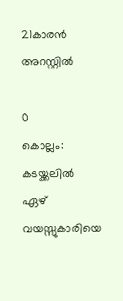21കാരന്‍ അറസ്റ്റില്‍

0
കൊല്ലം: കടയ്ക്കലില്‍ ഏഴ് വയസ്സുകാരിയെ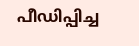പീഡിപ്പിച്ച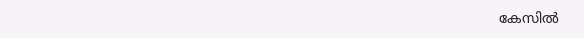കേസില്‍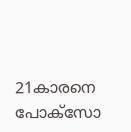21കാരനെ പോക്‌സോ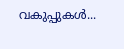വകുപ്പുകള്‍...